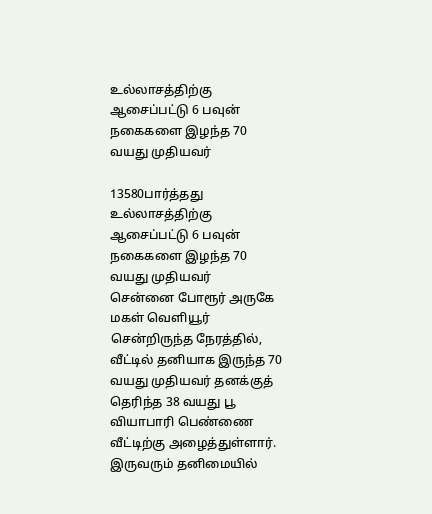உல்லாசத்திற்கு ஆசைப்பட்டு 6 பவுன் நகைகளை இழந்த 70 வயது முதியவர்

13580பார்த்தது
உல்லாசத்திற்கு ஆசைப்பட்டு 6 பவுன் நகைகளை இழந்த 70 வயது முதியவர்
சென்னை போரூர் அருகே மகள் வெளியூர் சென்றிருந்த நேரத்தில், வீட்டில் தனியாக இருந்த 70 வயது முதியவர் தனக்குத் தெரிந்த 38 வயது பூ வியாபாரி பெண்ணை வீட்டிற்கு அழைத்துள்ளார். இருவரும் தனிமையில்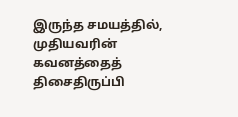இருந்த சமயத்தில், முதியவரின் கவனத்தைத் திசைதிருப்பி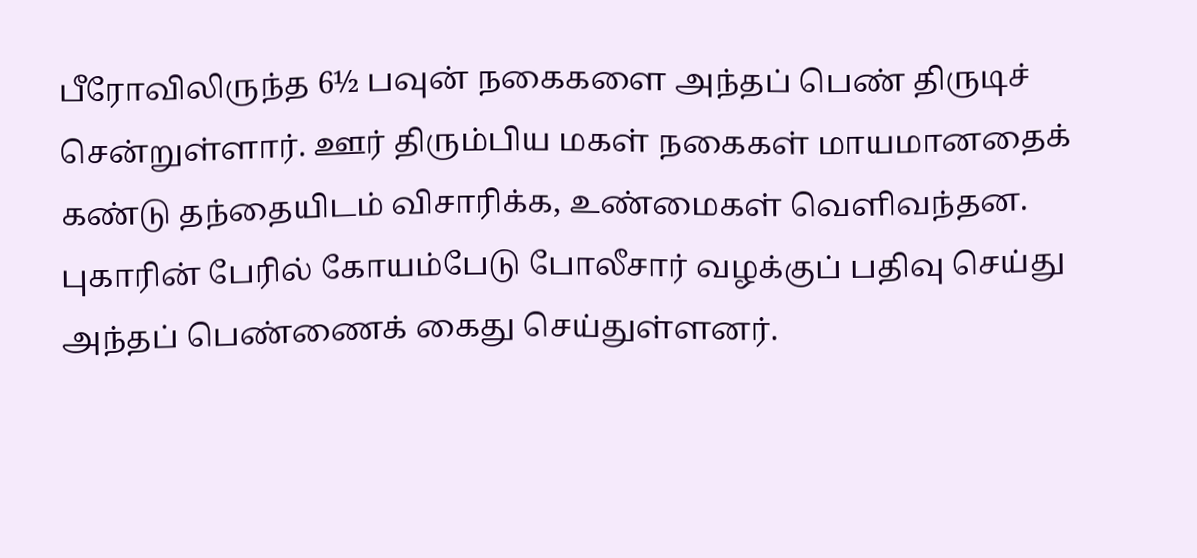பீரோவிலிருந்த 6½ பவுன் நகைகளை அந்தப் பெண் திருடிச் சென்றுள்ளார். ஊர் திரும்பிய மகள் நகைகள் மாயமானதைக் கண்டு தந்தையிடம் விசாரிக்க, உண்மைகள் வெளிவந்தன. புகாரின் பேரில் கோயம்பேடு போலீசார் வழக்குப் பதிவு செய்து அந்தப் பெண்ணைக் கைது செய்துள்ளனர்.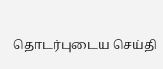தொடர்புடைய செய்தி